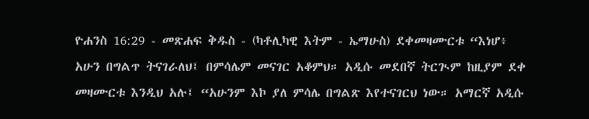ዮሐንስ 16:29 - መጽሐፍ ቅዱስ - (ካቶሊካዊ እትም - ኤማሁስ) ደቀመዛሙርቱ “እነሆ፥ አሁን በግልጥ ትናገራለህ፤ በምሳሌም መናገር አቆምህ። አዲሱ መደበኛ ትርጒም ከዚያም ደቀ መዛሙርቱ እንዲህ አሉ፤ “አሁንም እኮ ያለ ምሳሌ በግልጽ እየተናገርህ ነው። አማርኛ አዲሱ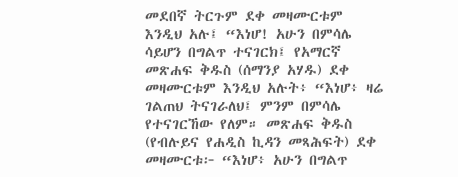መደበኛ ትርጉም ደቀ መዛሙርቱም እንዲህ አሉ፤ “እነሆ! አሁን በምሳሌ ሳይሆን በግልጥ ተናገርክ፤ የአማርኛ መጽሐፍ ቅዱስ (ሰማንያ አሃዱ) ደቀ መዛሙርቱም እንዲህ አሉት፥ “እነሆ፥ ዛሬ ገልጠህ ትናገራለህ፤ ምንም በምሳሌ የተናገርኸው የለም። መጽሐፍ ቅዱስ (የብሉይና የሐዲስ ኪዳን መጻሕፍት) ደቀ መዛሙርቱ፦ “እነሆ፥ አሁን በግልጥ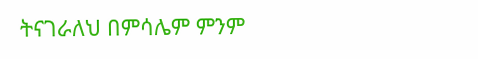ትናገራለህ በምሳሌም ምንም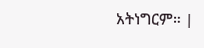አትነግርም። |